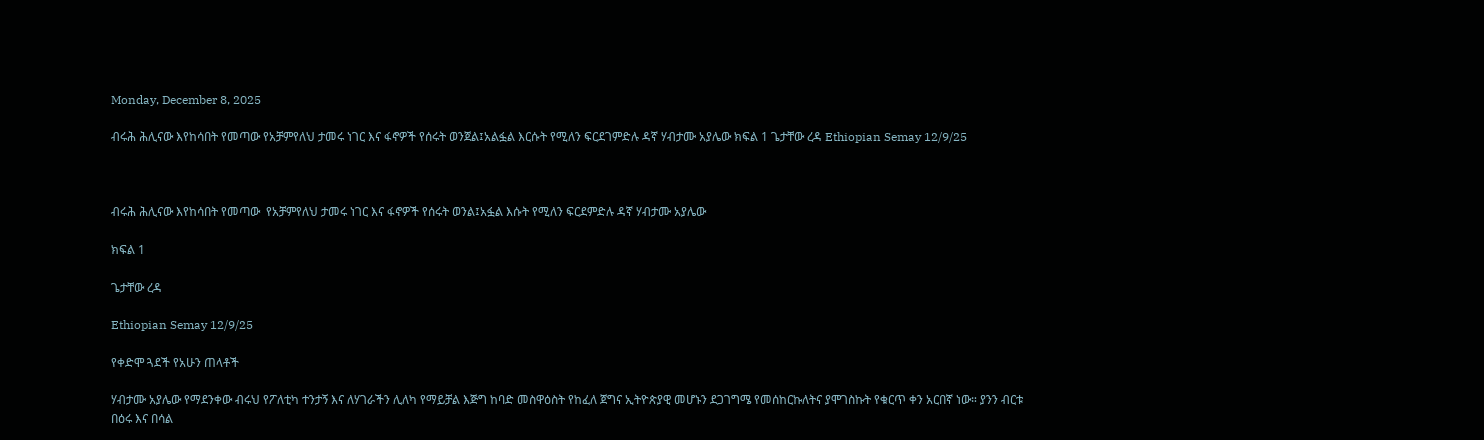Monday, December 8, 2025

ብሩሕ ሕሊናው እየከሳበት የመጣው የአቻምየለህ ታመሩ ነገር እና ፋኖዎች የሰሩት ወንጀል፤አልፏል እርሱት የሚለን ፍርደገምድሉ ዳኛ ሃብታሙ አያሌው ክፍል 1 ጌታቸው ረዳ Ethiopian Semay 12/9/25



ብሩሕ ሕሊናው እየከሳበት የመጣው  የአቻምየለህ ታመሩ ነገር እና ፋኖዎች የሰሩት ወንል፤አፏል እሱት የሚለን ፍርደምድሉ ዳኛ ሃብታሙ አያሌው

ክፍል 1

ጌታቸው ረዳ

Ethiopian Semay 12/9/25

የቀድሞ ጓደች የአሁን ጠላቶች

ሃብታሙ አያሌው የማደንቀው ብሩህ የፖለቲካ ተንታኝ እና ለሃገራችን ሊለካ የማይቻል እጅግ ከባድ መስዋዕስት የከፈለ ጀግና ኢትዮጵያዊ መሆኑን ደጋገግሜ የመሰከርኩለትና ያሞገስኩት የቁርጥ ቀን አርበኛ ነው። ያንን ብርቱ በዕሩ እና በሳል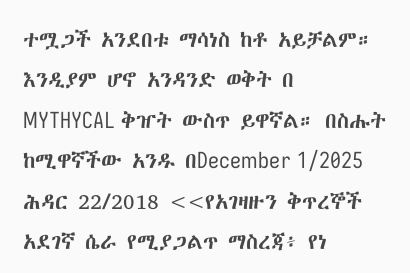ተሟጋች አንደበቱ ማሳነስ ከቶ አይቻልም። እንዲያም ሆኖ አንዳንድ ወቅት በ MYTHYCAL ቅዠት ውስጥ ይዋኛል። በስሑት ከሚዋኛችው አንዱ በDecember 1/2025 ሕዳር 22/2018 <<የአገዛዙን ቅጥረኞች አደገኛ ሴራ የሚያጋልጥ ማስረጃ፥ የነ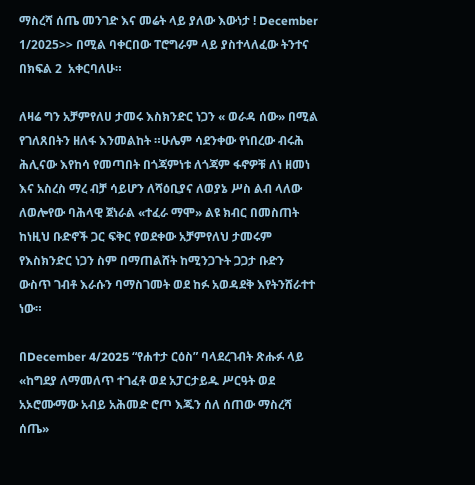ማስረሻ ሰጤ መንገድ እና መሬት ላይ ያለው እውነታ ! December 1/2025>> በሚል ባቀርበው ፐሮግራም ላይ ያስተላለፈው ትንተና  በክፍል 2  አቀርባለሁ።

ለዛሬ ግን አቻምየለሀ ታመሩ እስክንድር ነጋን « ወራዳ ሰው» በሚል የገለጸበትን ዘለፋ እንመልከት ።ሁሌም ሳደንቀው የነበረው ብሩሕ  ሕሊናው እየከሳ የመጣበት በጎጃምነቱ ለጎጃም ፋኖዎቹ ለነ ዘመነ እና አስረስ ማረ ብቻ ሳይሆን ለሻዕቢያና ለወያኔ ሥስ ልብ ላለው ለወሎየው ባሕላዊ ጀነራል «ተፈራ ማሞ» ልዩ ክብር በመስጠት ከነዚህ ቡድኖች ጋር ፍቅር የወደቀው አቻምየለህ ታመሩም የእስክንድር ነጋን ስም በማጠልሸት ከሚንጋጉት ጋጋታ ቡድን ውስጥ ገብቶ እራሱን ባማስገመት ወደ ከፉ አወዳደቅ እየትንሸራተተ ነው።

በDecember 4/2025 “የሐተታ ርዕስ” ባላደረገብት ጽሑፉ ላይ  «ከግደያ ለማመለጥ ተገፈቶ ወደ አፓርታይዱ ሥርዓት ወደ አኦሮሙማው አብይ አሕመድ ሮጦ እጁን ሰለ ሰጠው ማስረሻ ሰጤ»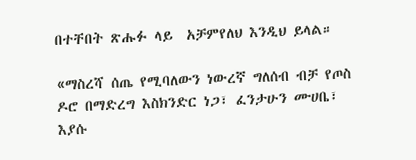በተቸበት ጽሑፉ ላይ  አቻምየለህ እንዲህ ይላል።

«ማስረሻ ሰጤ የሚባለውን ነውረኛ ግለሰብ ብቻ የጦስ ዶሮ በማድረግ እስክንድር ነጋ፣ ፈንታሁን ሙሀቤ፣ እያሱ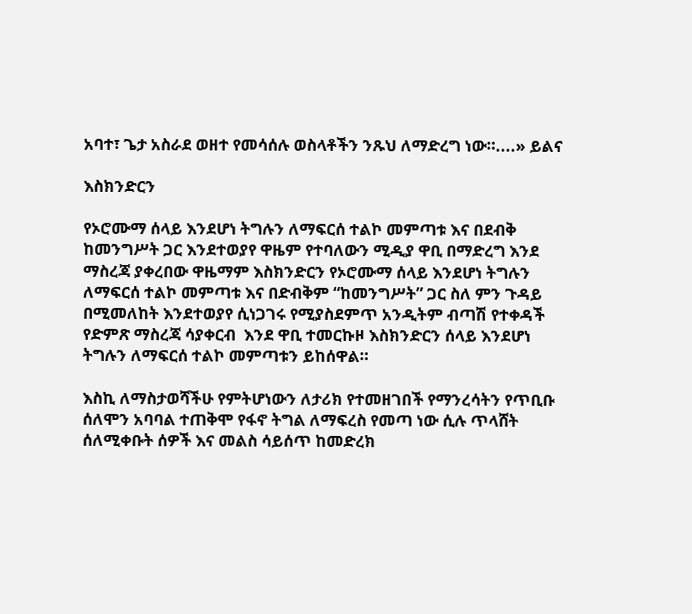አባተ፣ ጌታ አስራደ ወዘተ የመሳሰሉ ወስላቶችን ንጹህ ለማድረግ ነው።....» ይልና

እስክንድርን

የኦሮሙማ ሰላይ እንደሆነ ትግሉን ለማፍርሰ ተልኮ መምጣቱ እና በደብቅ ከመንግሥት ጋር እንደተወያየ ዋዜም የተባለውን ሚዲያ ዋቢ በማድረግ እንደ ማስረጃ ያቀረበው ዋዜማም እስክንድርን የኦሮሙማ ሰላይ እንደሆነ ትግሉን ለማፍርሰ ተልኮ መምጣቱ እና በድብቅም “ከመንግሥት” ጋር ስለ ምን ጉዳይ በሚመለከት እንደተወያየ ሲነጋገሩ የሚያስደምጥ አንዲትም ብጣሽ የተቀዳች የድምጽ ማስረጃ ሳያቀርብ  እንደ ዋቢ ተመርኩዞ እስክንድርን ሰላይ እንደሆነ ትግሉን ለማፍርሰ ተልኮ መምጣቱን ይከሰዋል።

እስኪ ለማስታወሻችሁ የምትሆነውን ለታሪክ የተመዘገበች የማንረሳትን የጥቢቡ ሰለሞን አባባል ተጠቅሞ የፋኖ ትግል ለማፍረስ የመጣ ነው ሲሉ ጥላሸት ሰለሚቀቡት ሰዎች እና መልስ ሳይሰጥ ከመድረክ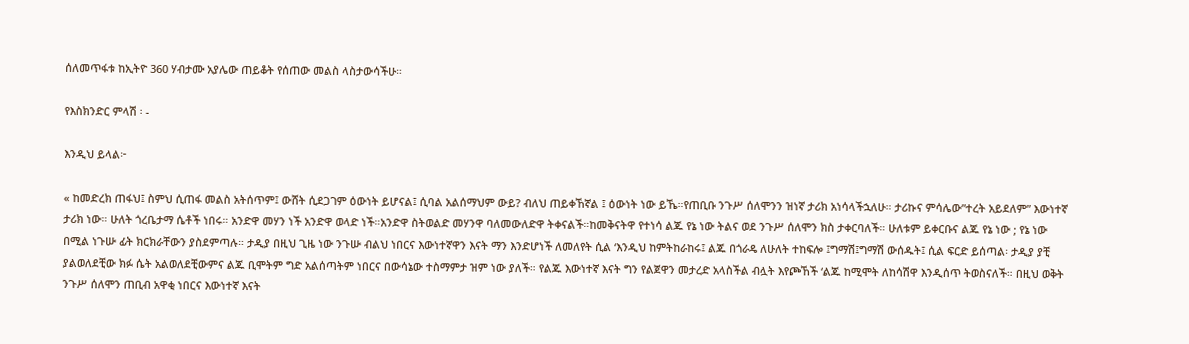ሰለመጥፋቱ ከኢትዮ 360 ሃብታሙ አያሌው ጠይቆት የሰጠው መልስ ላስታውሳችሁ።

የእስክንድር ምላሽ ፡ -

እንዲህ ይላል፦

« ከመድረክ ጠፋህ፤ ስምህ ሲጠፋ መልስ አትሰጥም፤ ውሸት ሲደጋገም ዕውነት ይሆናል፤ ሲባል አልሰማህም ውይ? ብለህ ጠይቀኸኛል ፤ ዕውነት ነው ይኼ።የጠቢቡ ንጉሥ ሰለሞንን ዝነኛ ታሪክ አነሳላችኋለሁ። ታሪኩና ምሳሌው”ተረት አይደለም” እውነተኛ ታሪክ ነው። ሁለት ጎረቤታማ ሴቶች ነበሩ። አንድዋ መሃን ነች አንድዋ ወላድ ነች።አንድዋ ስትወልድ መሃንዋ ባለመውለድዋ ትቀናልች።ከመቅናትዋ የተነሳ ልጁ የኔ ነው ትልና ወደ ንጉሥ ሰለሞን ክስ ታቀርባለች። ሁለቱም ይቀርቡና ልጁ የኔ ነው ; የኔ ነው በሚል ነጉሡ ፊት ክርክራቸውን ያስደምጣሉ። ታዲያ በዚህ ጊዜ ነው ንጉሡ ብልህ ነበርና እውነተኛዋን እናት ማን እንድሆነች ለመለየት ሲል ‘እንዲህ ከምትከራከሩ፤ ልጁ በጎራዴ ለሁለት ተከፍሎ ፤ግማሽ፤ግማሽ ውሰዱት፤ ሲል ፍርድ ይሰጣል፡ ታዲያ ያቺ ያልወለደቺው ክፉ ሴት አልወለደቺውምና ልጁ ቢሞትም ግድ አልሰጣትም ነበርና በውሳኔው ተስማምታ ዝም ነው ያለች። የልጁ እውነተኛ እናት ግን የልጀዋን መታረድ አላስችል ብሏት እየጮኸች ‘ልጁ ከሚሞት ለከሳሽዋ እንዲሰጥ ትወስናለች። በዚህ ወቅት ንጉሥ ሰለሞን ጠቢብ አዋቂ ነበርና እውነተኛ እናት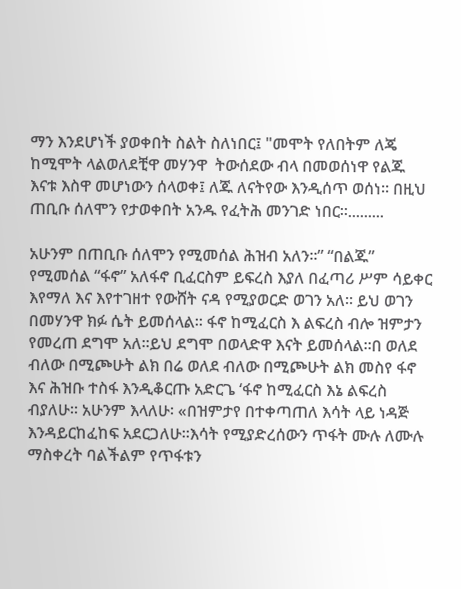ማን እንደሆነች ያወቀበት ስልት ስለነበር፤ "መሞት የለበትም ለጄ ከሚሞት ላልወለደቺዋ መሃንዋ  ትውሰደው ብላ በመወሰነዋ የልጁ እናቱ እስዋ መሆነውን ሰላወቀ፤ ለጁ ለናትየው እንዲሰጥ ወሰነ። በዚህ ጠቢቡ ሰለሞን የታወቀበት አንዱ የፈትሕ መንገድ ነበር።.........

አሁንም በጠቢቡ ሰለሞን የሚመሰል ሕዝብ አለን።” “በልጁ” የሚመሰል “ፋኖ” አለፋኖ ቢፈርስም ይፍረስ እያለ በፈጣሪ ሥም ሳይቀር እየማለ እና እየተገዘተ የውሸት ናዳ የሚያወርድ ወገን አለ። ይህ ወገን በመሃንዋ ክፉ ሴት ይመሰላል። ፋኖ ከሚፈርስ እ ልፍረስ ብሎ ዝምታን የመረጠ ደግሞ አለ።ይህ ደግሞ በወላድዋ እናት ይመሰላል።በ ወለደ ብለው በሚጮሁት ልክ በሬ ወለደ ብለው በሚጮሁት ልክ መስየ ፋኖ እና ሕዝቡ ተስፋ እንዲቆርጡ አድርጌ ‘ፋኖ ከሚፈርስ እኔ ልፍረስ ብያለሁ። አሁንም እላለሁ፡ «በዝምታየ በተቀጣጠለ እሳት ላይ ነዳጅ እንዳይርከፈከፍ አደርጋለሁ።እሳት የሚያድረሰውን ጥፋት ሙሉ ለሙሉ ማስቀረት ባልችልም የጥፋቱን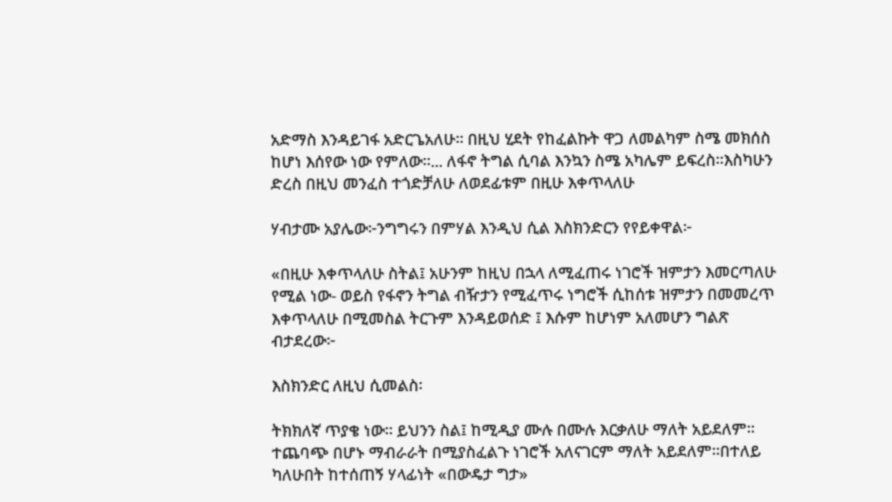አድማስ እንዳይገፋ አድርጌአለሁ። በዚህ ሂደት የከፈልኩት ዋጋ ለመልካም ስሜ መክሰስ ከሆነ እሰየው ነው የምለው።... ለፋኖ ትግል ሲባል እንኳን ስሜ አካሌም ይፍረስ።እስካሁን ድረስ በዚህ መንፈስ ተጎድቻለሁ ለወደፊቱም በዚሁ እቀጥላለሁ

ሃብታሙ አያሌው፦ንግግሩን በምሃል እንዲህ ሲል እስክንድርን የየይቀዋል፦

«በዚሁ እቀጥላለሁ ስትል፤ አሁንም ከዚህ በኋላ ለሚፈጠሩ ነገሮች ዝምታን እመርጣለሁ የሚል ነው- ወይስ የፋኖን ትግል ብዥታን የሚፈጥሩ ነግሮች ሲከሰቱ ዝምታን በመመረጥ እቀጥላለሁ በሚመስል ትርጉም እንዳይወሰድ ፤ እሱም ከሆነም አለመሆን ግልጽ ብታደረው፦

እስክንድር ለዚህ ሲመልስ፡

ትክክለኛ ጥያቄ ነው። ይህንን ስል፤ ከሚዲያ ሙሉ በሙሉ እርቃለሁ ማለት አይደለም። ተጨባጭ በሆኑ ማብራራት በሚያስፈልጉ ነገሮች አለናገርም ማለት አይደለም።በተለይ ካለሁበት ከተሰጠኝ ሃላፊነት «በውዴታ ግታ»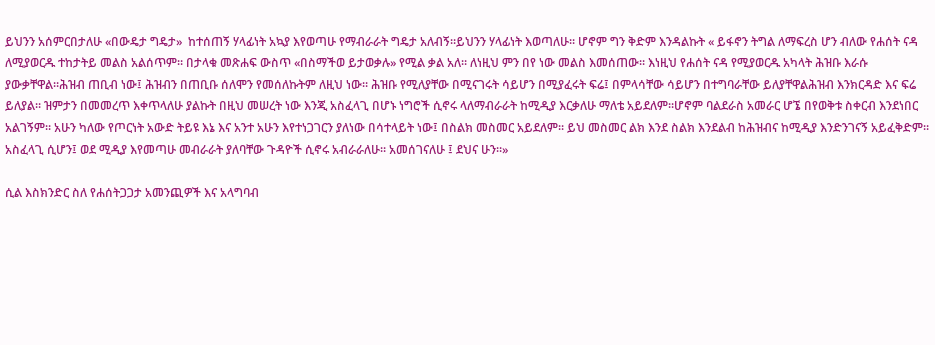ይህንን አሰምርበታለሁ «በውዴታ ግዴታ»  ከተሰጠኝ ሃላፊነት አኳያ እየወጣሁ የማብራራት ግዴታ አለብኝ።ይህንን ሃላፊነት እወጣለሁ። ሆኖም ግን ቅድም እንዳልኩት « ይፋኖን ትግል ለማፍረስ ሆን ብለው የሐሰት ናዳ ለሚያወርዱ ተከታትይ መልስ አልሰጥም። በታላቁ መጽሐፍ ውስጥ «በስማችወ ይታወቃሉ» የሚል ቃል አለ። ለነዚህ ምን በየ ነው መልስ እመሰጠው። እነዚህ የሐሰት ናዳ የሚያወርዱ አካላት ሕዝቡ እራሱ ያውቃቸዋል።ሕዝብ ጠቢብ ነው፤ ሕዝብን በጠቢቡ ሰለሞን የመሰለኩትም ለዚህ ነው። ሕዝቡ የሚለያቸው በሚናገሩት ሳይሆን በሚያፈሩት ፍሬ፤ በምላሳቸው ሳይሆን በተግባራቸው ይለያቸዋልሕዝብ እንክርዳድ እና ፍሬ ይለያል። ዝምታን በመመረጥ እቀጥላለሁ ያልኩት በዚህ መሠረት ነው እንጂ አስፈላጊ በሆኑ ነግሮች ሲኖሩ ላለማብራራት ከሚዲያ እርቃለሁ ማለቴ አይደለም።ሆኖም ባልደራስ አመራር ሆኜ በየወቅቱ ስቀርብ እንደነበር አልገኝም። አሁን ካለው የጦርነት አውድ ትይዩ እኔ እና አንተ አሁን እየተነጋገርን ያለነው በሳተላይት ነው፤ በስልክ መስመር አይደለም። ይህ መስመር ልክ እንደ ስልክ እንደልብ ከሕዝብና ከሚዲያ እንድንገናኝ አይፈቅድም። አስፈላጊ ሲሆን፤ ወደ ሚዲያ እየመጣሁ መብራራት ያለባቸው ጉዳዮች ሲኖሩ አብራራለሁ። አመሰገናለሁ ፤ ደህና ሁን።»

ሲል እስክንድር ስለ የሐሰትጋጋታ አመንጪዎች እና አላግባብ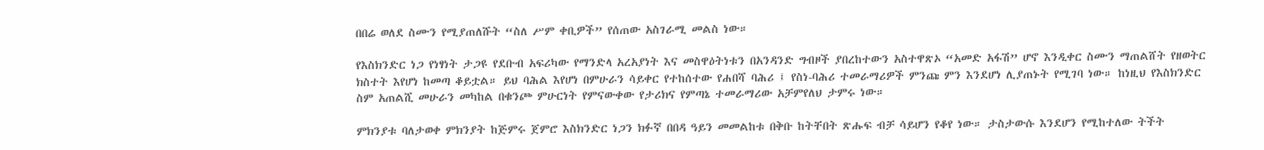በበሬ ወለደ ስሙን የሚያጠለሹት “ስለ ሥም ቀቢዎች” የሰጠው አስገራሚ መልስ ነው።

የእስክንድር ነጋ የነፃነት ታጋዩ የደቡብ አፍሪካው የማንድላ አረአያነት እና መስዋዕትነቱን በአንዳንድ ግብዞች ያበረከተውን አስተዋጽኦ “አመድ አፋሽ” ሆኖ እንዲቀር ስሙን ማጠልሸት የዘወትር ክስተት እየሆነ ከመጣ ቆይቷል። ይህ ባሕል እየሆነ በምሁራን ሳይቀር የተከሰተው የሐበሻ ባሕሪ ፤ የስነ-ባሕሪ ተመራማሪዎች ምንጩ ምን እንደሆነ ሊያጠኑት የሚገባ ነው። ከነዚህ የእስክንድር ስም አጠልሺ መሁራን መካከል በቁንጮ ምሁርነት የምናውቀው የታሪክና የምጣኔ ተመራማሪው አቻምየለህ ታምሩ ነው።

ምክንያቱ ባለታወቀ ምክንያት ከጅምሩ ጀምሮ እስክንድር ነጋን ክፉኛ በበዳ ዓይን መመልከቱ በቅቡ ከትቸበት ጽሑፍ ብቻ ሳይሆን የቆየ ነው። ታስታውሱ እንደሆን የሚከተለው ትችት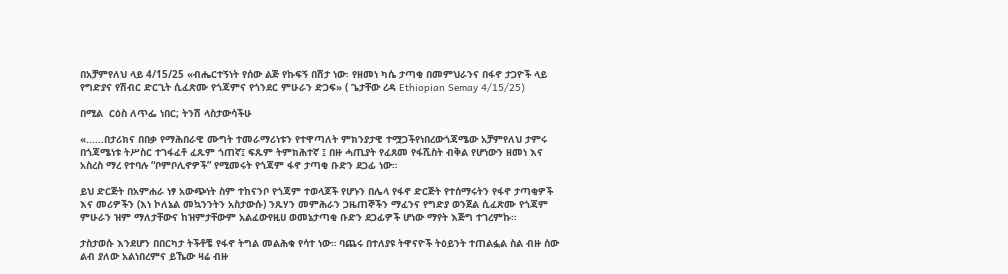በአቻምየለህ ላይ 4/15/25 «ብሔርተኝነት የሰው ልጅ የኩፍኝ በሽታ ነው፡ የዘመነ ካሴ ታጣቂ በመምህራንና በፋኖ ታጋዮች ላይ የግድያና የሽብር ድርጊት ሲፈጽሙ የጎጃምና የጎንደር ምሁራን ድጋፍ» ( ጌታቸው ረዳ Ethiopian Semay 4/15/25)

በሚል  ርዕስ ለጥፌ ነበር; ትንሽ ላስታውሳችሁ

«......በታሪክና በበቃ የማሕበራዊ ሙግት ተመራማሪነቱን የተዋጣለት ምክንያታዊ ተሟጋችየነበረውጎጃሜው አቻምየለህ ታምሩ በጎጃሜነቱ ትሥስር ተገፋፈቶ ፈጹም ጎጠኛ፤ ፍጹም ትምክሕተኛ ፤ በዙ ሓጢያት የፈጸመ የፋሺስት ብቅል የሆነውን ዘመነ እና አስረስ ማረ የተባሉ “ቦምቦሊኖዎች” የሚመሩት የጎጃም ፋኖ ታጣቂ ቡድን ደጋፊ ነው።

ይህ ድርጅት በአምሐራ ነፃ አውጭነት ስም ተከናንቦ የጎጃም ተወላጆች የሆኑን በሌላ የፋኖ ድርጅት የተሰማሩትን የፋኖ ታጣቂዎች እና መሪዎችን (እነ ኮለኔል መኳንንትን አስታውሱ) ንጹሃን መምሕራን ጋዜጠኞችን ማፈንና የግድያ ወንጀል ሲፈጽሙ የጎጃም ምሁራን ዝም ማለታቸውና ከዝምታቸውም አልፈውየዚሀ ወመኔታጣቂ ቡድን ደጋፊዎች ሆነው ማየት እጅግ ተገረምኩ።

ታስታወሱ እንደሆን በበርካታ ትችቶቼ የፋኖ ትግል መልሕቁ የሳተ ነው። ባጨሩ በተለያዩ ትዋናዮች ትዕይንት ተጠልፏል ስል ብዙ ሰው ልብ ያለው አልነበረምና ይኼው ዛሬ ብዙ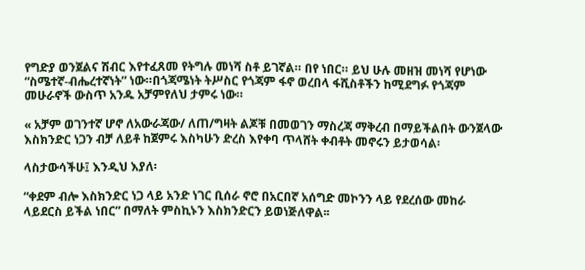የግድያ ወንጀልና ሽብር እየተፈጸመ የትግሉ መነሻ ስቶ ይገኛል። በየ ነበር። ይህ ሁሉ መዘዝ መነሻ የሆነው “ስሜተኛ-ብሔረተኛነት” ነው።በጎጃሜነት ትሥስር የጎጃም ፋኖ ወረበላ ፋሺስቶችን ከሚደግፉ የጎጃም መሁራኖች ውስጥ አንዱ አቻምየለህ ታምሩ ነው።

« አቻም ወገንተኛ ሆኖ ለአውራጃው/ ለጠ/ግዛት ልጆቹ በመወገን ማስረጃ ማቅረብ በማይችልበት ውንጀላው እስክንድር ነጋን ብቻ ለይቶ ከጀምሩ እስካሁን ድረስ እየቀባ ጥላሸት ቀብቶት መኖሩን ይታወሳል፡

ላስታውሳችሁ፤ እንዲህ እያለ፡

“ቀደም ብሎ እስክንድር ነጋ ላይ አንድ ነገር ቢሰራ ኖሮ በአርበኛ አሰግድ መኮንን ላይ የደረሰው መከራ ላይደርስ ይችል ነበር” በማለት ምስኪኑን እስክንድርን ይወነጅለዋል፡፡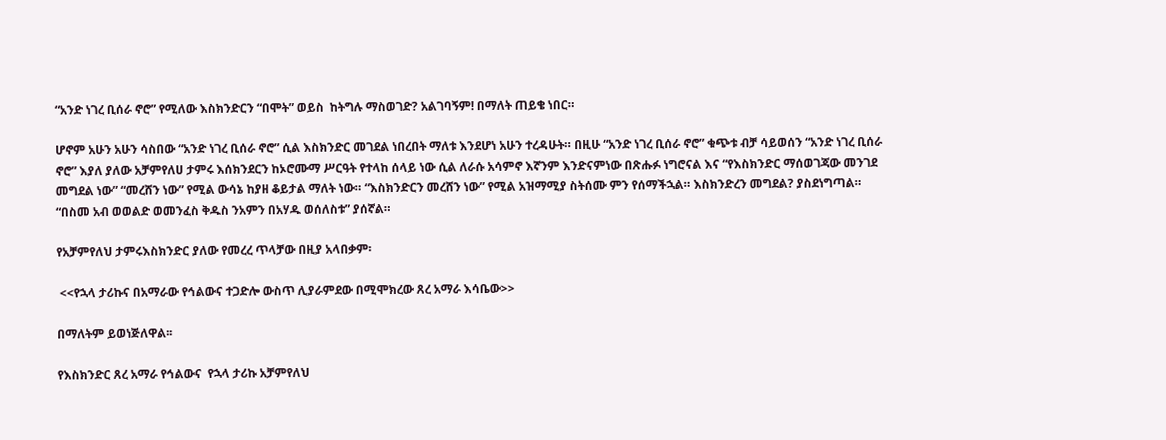“አንድ ነገረ ቢሰራ ኖሮ” የሚለው እስክንድርን “በሞት” ወይስ  ከትግሉ ማስወገድ? አልገባኝም! በማለት ጠይቄ ነበር።

ሆኖም አሁን አሁን ሳስበው “አንድ ነገረ ቢሰራ ኖሮ” ሲል እስክንድር መገደል ነበረበት ማለቱ እንደሆነ አሁን ተረዳሁት። በዚሁ “አንድ ነገረ ቢሰራ ኖሮ” ቁጭቱ ብቻ ሳይወሰን “አንድ ነገረ ቢሰራ ኖሮ” እያለ ያለው አቻምየለሀ ታምሩ እሰክንደርን ከኦሮሙማ ሥርዓት የተላከ ሰላይ ነው ሲል ለራሱ አሳምኖ እኛንም እንድናምነው በጽሑፉ ነግሮናል እና “የእስክንድር ማሰወገጃው መንገደ መግደል ነው” “መረሸን ነው” የሚል ውሳኔ ከያዘ ቆይታል ማለት ነው። “እስክንድርን መረሸን ነው” የሚል አዝማሚያ ስትሰሙ ምን የሰማችኋል። እስክንድረን መግደል? ያስደነግጣል። “በስመ አብ ወወልድ ወመንፈስ ቅዱስ ንአምን በአሃዱ ወሰለስቱ” ያሰኛል።

የአቻምየለህ ታምሩእስክንድር ያለው የመረረ ጥላቻው በዚያ አላበቃም፡

 <<የኋላ ታሪኩና በአማራው የኅልውና ተጋድሎ ውስጥ ሊያራምደው በሚሞክረው ጸረ አማራ እሳቤው>>

በማለትም ይወነጅለዋል፡፡

የእስክንድር ጸረ አማራ የኅልውና  የኋላ ታሪኩ አቻምየለህ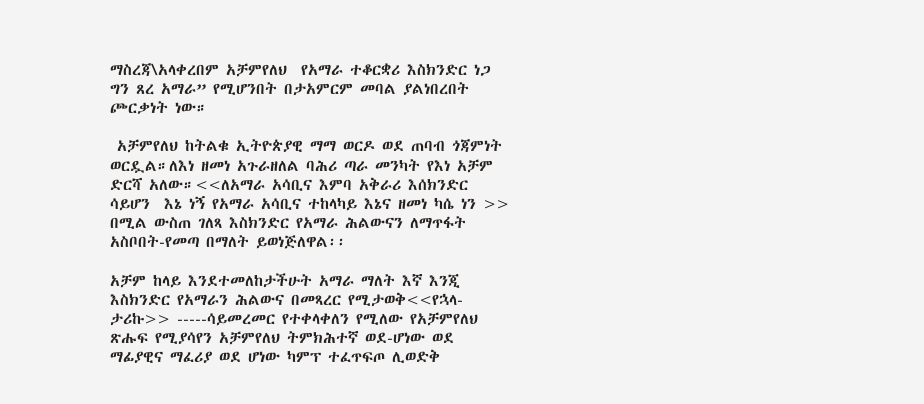ማስረጃ\አላቀረበም አቻምየለህ  የአማራ ተቆርቋሪ እስክንድር ነጋ ግን ጸረ አማራ” የሚሆንበት በታአምርም መባል ያልነበረበት ጮርቃነት ነው።

 አቻምየለህ ከትልቁ ኢትዮጵያዊ ማማ ወርዶ ወደ ጠባብ ጎጃምነት ወርዷል።ለእነ ዘመነ አጉራዘለል ባሕሪ ጣራ መንካት የእነ አቻም ድርሻ አለው።<<ለአማራ አሳቢና እምባ አቅራሪ እሰክንድር ሳይሆን  እኔ ነኝ የአማራ አሳቢና ተከላካይ እኔና ዘመነ ካሴ ነን >> በሚል ውስጠ ገለጻ እስክንድር የአማራ ሕልውናን ለማጥፋት አስቦበት-የመጣ በማለት ይወነጅለዋል፡፡

አቻም ከላይ እንደተመለከታችሁት አማራ ማለት እኛ እንጂ እስክንድር የአማራን ሕልውና በመጻረር የሚታወቅ<<የኋላ-ታሪኩ>> -----ሳይመረመር የተቀላቀለን የሚለው የአቻምየለህ ጽሑፍ የሚያሳየን አቻምየለህ ትምክሕተኛ ወደ-ሆነው ወደ ማፊያዊና ማፈሪያ ወደ ሆነው ካምፕ ተፈጥፍጦ ሊወድቅ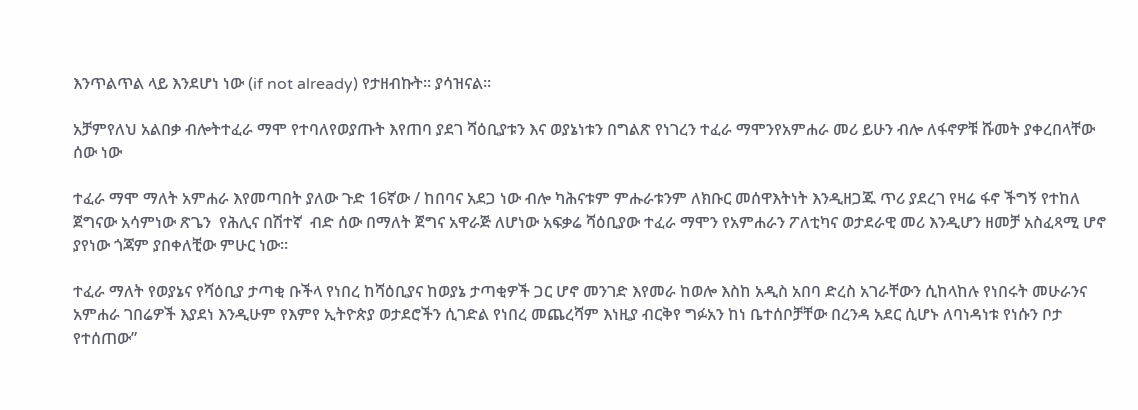እንጥልጥል ላይ እንደሆነ ነው (if not already) የታዘብኩት። ያሳዝናል።

አቻምየለህ አልበቃ ብሎትተፈራ ማሞ የተባለየወያጡት እየጠባ ያደገ ሻዕቢያቱን እና ወያኔነቱን በግልጽ የነገረን ተፈራ ማሞንየአምሐራ መሪ ይሁን ብሎ ለፋኖዎቹ ሹመት ያቀረበላቸው ሰው ነው

ተፈራ ማሞ ማለት አምሐራ እየመጣበት ያለው ጉድ 16ኛው / ከበባና አደጋ ነው ብሎ ካሕናቱም ምሑራቱንም ለክቡር መሰዋእትነት እንዲዘጋጁ ጥሪ ያደረገ የዛሬ ፋኖ ችግኝ የተከለ ጀግናው አሳምነው ጽጌን  የሕሊና በሽተኛ  ብድ ሰው በማለት ጀግና አዋራጅ ለሆነው አፍቃሬ ሻዕቢያው ተፈራ ማሞን የአምሐራን ፖለቲካና ወታደራዊ መሪ እንዲሆን ዘመቻ አስፈጻሚ ሆኖ ያየነው ጎጃም ያበቀለቺው ምሁር ነው።

ተፈራ ማለት የወያኔና የሻዕቢያ ታጣቂ ቡችላ የነበረ ከሻዕቢያና ከወያኔ ታጣቂዎች ጋር ሆኖ መንገድ እየመራ ከወሎ እስከ አዲስ አበባ ድረስ አገራቸውን ሲከላከሉ የነበሩት መሁራንና አምሐራ ገበሬዎች እያደነ እንዲሁም የእምየ ኢትዮጵያ ወታደሮችን ሲገድል የነበረ መጨረሻም እነዚያ ብርቅየ ግፉአን ከነ ቤተሰቦቻቸው በረንዳ አደር ሲሆኑ ለባነዳነቱ የነሱን ቦታ የተሰጠው”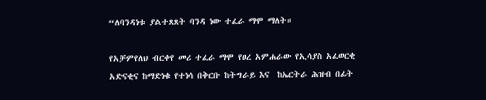“ለባንዳነቱ ያልተጸጸት ባንዳ ነው ተፈራ ማሞ ማለት።

የአቻምየለህ ብርቀየ መሪ ተፈራ ማሞ የፀረ አምሐራው የኢሳያስ አፈወርቂ አድናቂና ከማድነቁ የተነሳ በቅርቡ ከትግራይ እና  ከኤርትራ ሕዝብ በፊት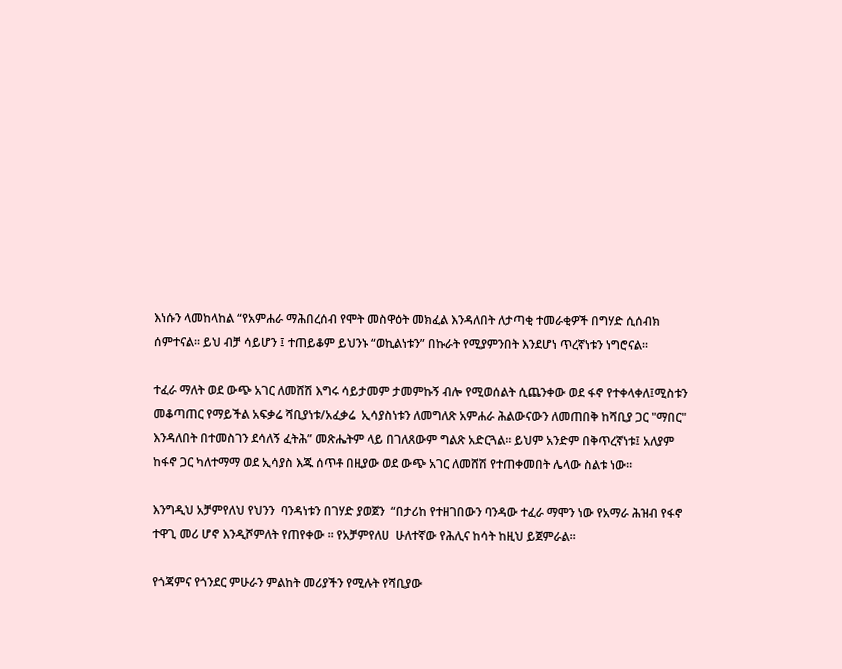እነሱን ላመከላከል “የአምሐራ ማሕበረሰብ የሞት መስዋዕት መክፈል እንዳለበት ለታጣቂ ተመራቂዎች በግሃድ ሲሰብክ ሰምተናል። ይህ ብቻ ሳይሆን ፤ ተጠይቆም ይህንኑ “ወኪልነቱን” በኩራት የሚያምንበት እንደሆነ ጥረኛነቱን ነግሮናል።

ተፈራ ማለት ወደ ውጭ አገር ለመሸሽ እግሩ ሳይታመም ታመምኩኝ ብሎ የሚወሰልት ሲጨንቀው ወደ ፋኖ የተቀላቀለ፤ሚስቱን መቆጣጠር የማይችል አፍቃሬ ሻቢያነቱ/አፈቃሬ  ኢሳያስነቱን ለመግለጽ አምሐራ ሕልውናውን ለመጠበቅ ከሻቢያ ጋር "ማበር" እንዳለበት በተመስገን ደሳለኝ ፈትሕ” መጽሔትም ላይ በገለጸውም ግልጽ አድርጓል። ይህም አንድም በቅጥረኛነቱ፤ አለያም ከፋኖ ጋር ካለተማማ ወደ ኢሳያስ እጁ ሰጥቶ በዚያው ወደ ውጭ አገር ለመሸሽ የተጠቀመበት ሌላው ስልቱ ነው።

እንግዲህ አቻምየለህ የህንን  ባንዳነቱን በገሃድ ያወጀን  “በታሪከ የተዘገበውን ባንዳው ተፈራ ማሞን ነው የአማራ ሕዝብ የፋኖ ተዋጊ መሪ ሆኖ እንዲሾምለት የጠየቀው ። የአቻምየለሀ  ሁለተኛው የሕሊና ከሳት ከዚህ ይጀምራል።

የጎጃምና የጎንደር ምሁራን ምልከት መሪያችን የሚሉት የሻቢያው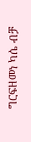ግርፍዘመነ ካሴ ብቻ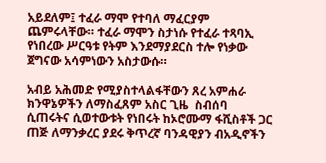አይደለም፤ ተፈራ ማሞ የተባለ ማፈርያም ጨምሩላቸው። ተፈራ ማሞን ስታነሱ የተፈራ ተጻባኢ የነበረው ሥርዓቱ የትም እንደማያደርስ ተሎ የነቃው ጀግናው አሳምነውን አስታውሱ።

አብይ አሕመድ የሚያስተላልፋቸውን ጸረ አምሐራ ክንዋኔዎችን ለማስፈጸም አስር ጊዜ  ስብሰባ ሲጠሩትና ሲወተውቱት የነበሩት ከኦሮሙማ ፋሺስቶች ጋር ጠጅ ለማንቃረር ያደሩ ቅጥረኛ ባንዳዊያን ብአዲኖችን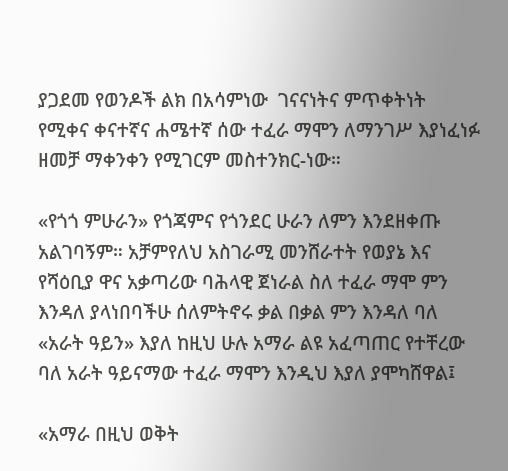ያጋደመ የወንዶች ልክ በአሳምነው  ገናናነትና ምጥቀትነት የሚቀና ቀናተኛና ሐሜተኛ ሰው ተፈራ ማሞን ለማንገሥ እያነፈነፉ ዘመቻ ማቀንቀን የሚገርም መስተንክር-ነው።

«የጎጎ ምሁራን» የጎጃምና የጎንደር ሁራን ለምን እንደዘቀጡ አልገባኝም። አቻምየለህ አስገራሚ መንሸራተት የወያኔ እና የሻዕቢያ ዋና አቃጣሪው ባሕላዊ ጀነራል ስለ ተፈራ ማሞ ምን እንዳለ ያላነበባችሁ ሰለምትኖሩ ቃል በቃል ምን እንዳለ ባለ «አራት ዓይን» እያለ ከዚህ ሁሉ አማራ ልዩ አፈጣጠር የተቸረው ባለ አራት ዓይናማው ተፈራ ማሞን እንዲህ እያለ ያሞካሸዋል፤

«አማራ በዚህ ወቅት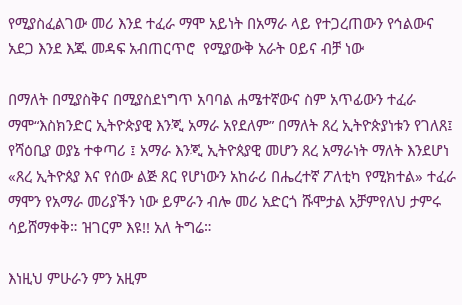የሚያስፈልገው መሪ እንደ ተፈራ ማሞ አይነት በአማራ ላይ የተጋረጠውን የኅልውና አደጋ እንደ እጁ መዳፍ አብጠርጥሮ  የሚያውቅ አራት ዐይና ብቻ ነው

በማለት በሚያስቅና በሚያስደነግጥ አባባል ሐሜተኛውና ስም አጥፊውን ተፈራ ማሞ“እስክንድር ኢትዮጵያዊ እንጂ አማራ አየደለም” በማለት ጸረ ኢትዮጵያነቱን የገለጸ፤ የሻዕቢያ ወያኔ ተቀጣሪ ፤ አማራ እንጂ ኢትዮጰያዊ መሆን ጸረ አማራነት ማለት እንደሆነ «ጸረ ኢትዮጰያ እና የሰው ልጅ ጸር የሆነውን አከራሪ በሔረተኛ ፖለቲካ የሚክተል» ተፈራ ማሞን የአማራ መሪያችን ነው ይምራን ብሎ መሪ አድርጎ ሹሞታል አቻምየለህ ታምሩ ሳይሸማቀቅ። ዝገርም እዩ!! አለ ትግሬ።

እነዚህ ምሁራን ምን አዚም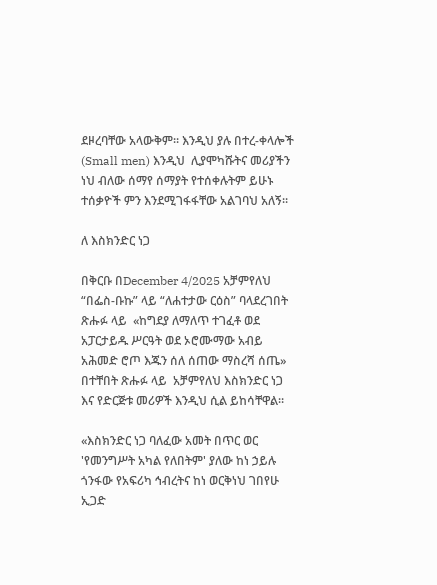ደዞረባቸው አላውቅም። እንዲህ ያሉ በተረ-ቀላሎች (Small men) እንዲህ  ሊያሞካሹትና መሪያችን ነህ ብለው ሰማየ ሰማያት የተሰቀሉትም ይሁኑ ተሰቃዮች ምን እንደሚገፋፋቸው አልገባህ አለኝ።

ለ እስክንድር ነጋ

በቅርቡ በDecember 4/2025 አቻምየለህ  “በፌስ-ቡኩ” ላይ “ለሐተታው ርዕስ” ባላደረገበት ጽሑፉ ላይ  «ከግደያ ለማለጥ ተገፈቶ ወደ አፓርታይዱ ሥርዓት ወደ ኦሮሙማው አብይ አሕመድ ሮጦ እጁን ሰለ ሰጠው ማስረሻ ሰጤ» በተቸበት ጽሑፉ ላይ  አቻምየለህ እስክንድር ነጋ እና የድርጅቱ መሪዎች እንዲህ ሲል ይከሳቸዋል።

«እስክንድር ነጋ ባለፈው አመት በጥር ወር 'የመንግሥት አካል የለበትም' ያለው ከነ ኃይሉ ጎንፋው የአፍሪካ ኅብረትና ከነ ወርቅነህ ገበየሁ ኢጋድ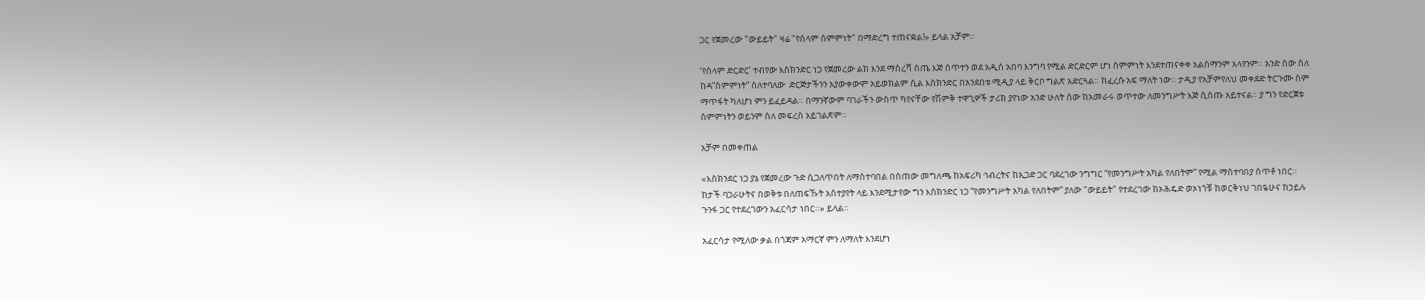ጋር የጀመረው "ውይይት" ዛሬ "የሰላም ስምምነት" በማድረግ ተጠናቋል!» ይላል አቻም።

‘የሰላም ድርድር’ ተብየው እስክንድር ነጋ የጀመረው ልክ እንደ ማስረሻ ሰጤ እጅ ሰጥተን ወደ አዲስ አበባ እንግባ የሚል ድርድርም ሆነ ስምምነት እንደተጠናቀቀ አልሰማንም አላየንም። አንድ ሰው ስለ ከዳ”ስምምነት” ሰለተባለው  ድርጅታችንን አያውቀውም አይወክልም ሲል እስክንድር በአንደበቱ ሚዲያ ላይ ቅርቦ ግልጽ አድርጓል። ከፈረሱ አፍ ማለት ነው። ታዲያ የአቻምየለህ መቀደድ ትርጉሙ ስም ማጥፋት ካለሆነ ምን ይፈይዳል። በማንኛውም ባገራችን ውስጥ ካየናቸው የሽምቅ ተዋጊዎች ታሪክ ያየነው አንድ ሁለት ሰው ከአመራሩ ወጥተው ለመንግሥት እጅ ሲሰጡ አይተናል። ያ ግን የድርጀቱ ስምምነትን ወይንም ስለ መፍረስ አይገልጽም።

አቻም በመቀጠል

«እስክንደር ነጋ ያኔ የጀመረው ጉድ ሲጋለጥበት ለማስተባበል በሰጠው መግለጫ ከአፍሪካ ኅብረትና ከኢጋድ ጋር ባደረገው ንግግር “የመንግሥት አካል የለበትም” የሚል ማስተባበያ ሰጥቶ ነበር። ከታች ባጋራሁትና በወቅቱ በለጠፍኹት አስተያየት ላይ እንደሚታየው ግን እስክንድር ነጋ “የመንግሥት አካል የለበትም” ያለው "ውይይት" የተደረገው ከኦሕዴድ ወኦነጎቹ ከወርቅነህ ገበዬሁና ከኃይሉ ጉንፋ ጋር የተደረገውን አፈርሳታ ነበር።» ይላል።

አፈርሳታ የሚለው ቃል በጎጃም አማርኛ ምን ለማለት እንደሆነ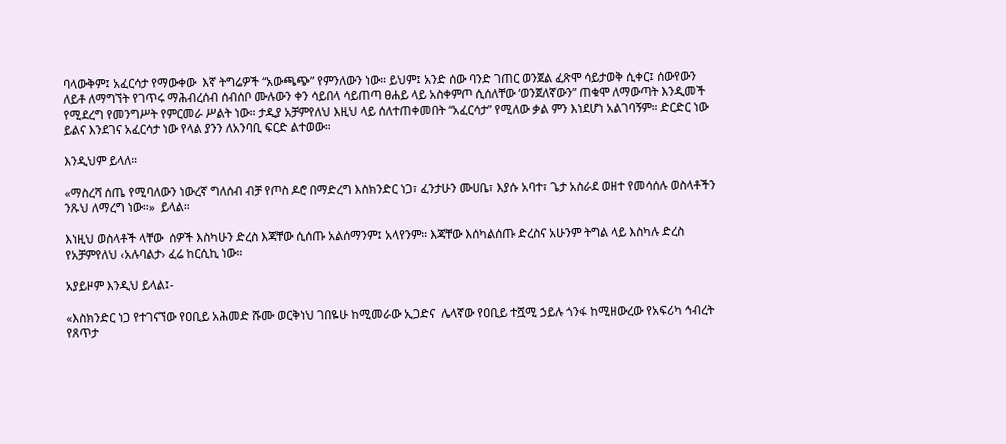ባላውቅም፤ አፈርሳታ የማውቀው  እኛ ትግሬዎች “አውጫጭ” የምንለውን ነው። ይህም፤ አንድ ሰው ባንድ ገጠር ወንጀል ፈጽሞ ሳይታወቅ ሲቀር፤ ሰውየውን ለይቶ ለማግኘት የገጥሩ ማሕብረሰብ ሰብሰቦ ሙሉውን ቀን ሳይበላ ሳይጠጣ ፀሐይ ላይ አስቀምጦ ሲሰለቸው ‘ወንጀለኛውን” ጠቁሞ ለማውጣት እንዲመች የሚደረግ የመንግሥት የምርመራ ሥልት ነው። ታዲያ አቻምየለህ እዚህ ላይ ሰለተጠቀመበት “አፈርሳታ” የሚለው ቃል ምን እነደሆነ አልገባኝም። ድርድር ነው ይልና እንደገና አፈርሳታ ነው የላል ያንን ለአንባቢ ፍርድ ልተወው።

እንዲህም ይላለ።

«ማስረሻ ሰጤ የሚባለውን ነውረኛ ግለሰብ ብቻ የጦስ ዶሮ በማድረግ እስክንድር ነጋ፣ ፈንታሁን ሙሀቤ፣ እያሱ አባተ፣ ጌታ አስራደ ወዘተ የመሳሰሉ ወስላቶችን ንጹህ ለማረግ ነው።»  ይላል።

እነዚህ ወስላቶች ላቸው  ሰዎች እስካሁን ድረስ እጃቸው ሲሰጡ አልሰማንም፤ አላየንም። እጃቸው እሰካልሰጡ ድረስና አሁንም ትግል ላይ እስካሉ ድረስ የአቻምየለህ ‹አሉባልታ› ፈሬ ከርሲኪ ነው።

አያይዞም እንዲህ ይላል፤-

«እስክንድር ነጋ የተገናኘው የዐቢይ አሕመድ ሹሙ ወርቅነህ ገበዬሁ ከሚመራው ኢጋድና  ሌላኛው የዐቢይ ተሿሚ ኃይሉ ጎንፋ ከሚዘውረው የአፍሪካ ኅብረት የጸጥታ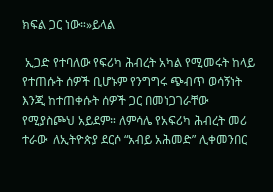ክፍል ጋር ነው።»ይላል

 ኢጋድ የተባለው የፍሪካ ሕብረት አካል የሚመሩት ከላይ የተጠሱት ሰዎች ቢሆኑም የንግግሩ ጭብጥ ወሳኝነት እንጂ ከተጠቀሱት ሰዎች ጋር በመነጋገራቸው የሚያስጮህ አይደም። ለምሳሌ የአፍሪካ ሕብረት መሪ ተራው  ለኢትዮጵያ ደርሶ “አብይ አሕመድ” ሊቀመንበር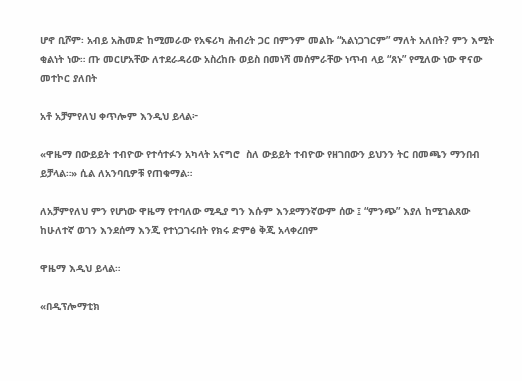ሆኖ ቢሾም፡ አብይ አሕመድ ከሚመራው የአፍሪካ ሕብረት ጋር በምንም መልኩ “አልነጋገርም” ማለት አለበት? ምን እሚት ቂልነት ነው። ጡ መርሆአቸው ለተደራዳሪው አስረከቡ ወይስ በመነሻ መሰምራቸው ነጥብ ላይ “ጸኑ” የሚለው ነው ዋናው መተኮር ያለበት

አቶ አቻምየለህ ቀጥሎም እንዲህ ይላል፦

«ዋዜማ በውይይት ተብዮው የተሳተፉን አካላት አናግሮ  ስለ ውይይት ተብዮው የዘገበውን ይህንን ትር በመጫን ማንበብ ይቻላል።» ሲል ለአንባቢዎቹ የጠቁማል።

ለአቻምየለህ ምን የሆነው ዋዜማ የተባለው ሚዲያ ግን እሱም እንደማንኛውም ሰው ፤ “ምንጭ” እያለ ከሚገልጸው ከሁለተኛ ወገን እንደሰማ እንጂ የተነጋገሩበት የክሩ ድምፅ ቅጂ አላቀረበም

ዋዜማ እዲህ ይላል።

«በዲፕሎማቲክ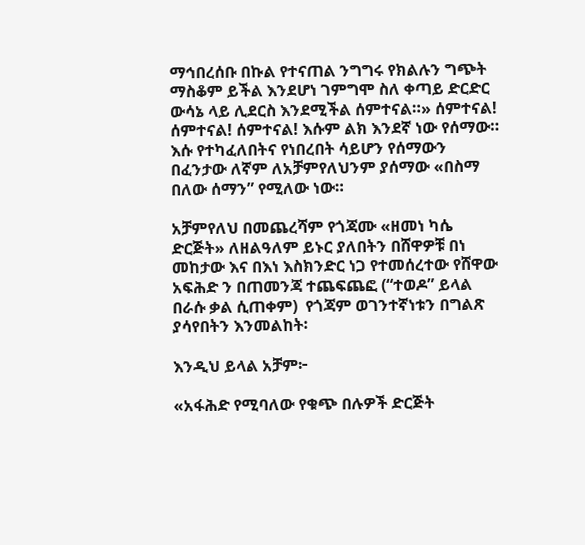ማኅበረሰቡ በኩል የተናጠል ንግግሩ የክልሉን ግጭት ማስቆም ይችል እንደሆነ ገምግሞ ስለ ቀጣይ ድርድር ውሳኔ ላይ ሊደርስ እንደሚችል ሰምተናል።» ሰምተናል! ሰምተናል! ሰምተናል! እሱም ልክ እንደኛ ነው የሰማው። እሱ የተካፈለበትና የነበረበት ሳይሆን የሰማውን በፈንታው ለኛም ለአቻምየለህንም ያሰማው «በስማ በለው ሰማን” የሚለው ነው።

አቻምየለህ በመጨረሻም የጎጃሙ «ዘመነ ካሴ ድርጅት» ለዘልዓለም ይኑር ያለበትን በሸዋዎቹ በነ መከታው እና በእነ እስክንድር ነጋ የተመሰረተው የሸዋው አፍሕድ ን በጠመንጃ ተጨፍጨፎ (“ተወዶ” ይላል በራሱ ቃል ሲጠቀም)  የጎጃም ወገንተኛነቱን በግልጽ ያሳየበትን እንመልከት፡

እንዲህ ይላል አቻም፦

«አፋሕድ የሚባለው የቁጭ በሉዎች ድርጅት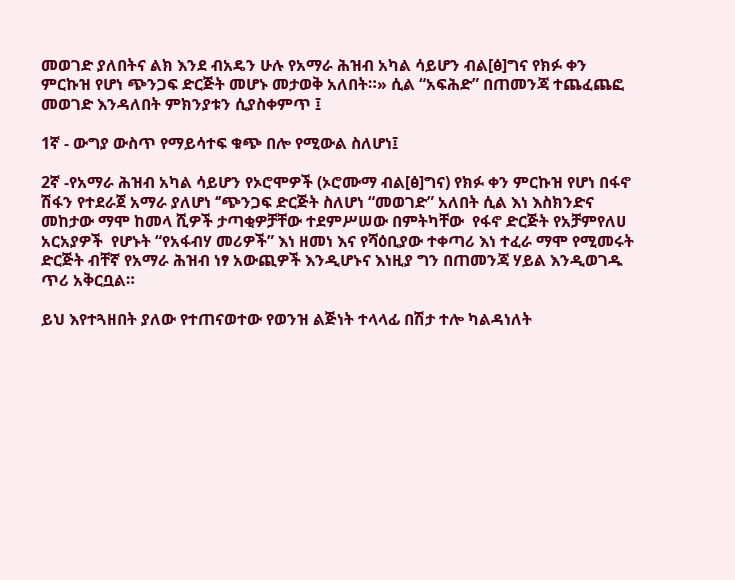መወገድ ያለበትና ልክ እንደ ብአዴን ሁሉ የአማራ ሕዝብ አካል ሳይሆን ብል[ፅ]ግና የክፉ ቀን ምርኩዝ የሆነ ጭንጋፍ ድርጅት መሆኑ መታወቅ አለበት።» ሲል “አፍሕድ” በጠመንጃ ተጨፈጨፎ መወገድ እንዳለበት ምክንያቱን ሲያስቀምጥ ፤

1ኛ - ውግያ ውስጥ የማይሳተፍ ቁጭ በሎ የሚውል ስለሆነ፤

2ኛ -የአማራ ሕዝብ አካል ሳይሆን የኦሮሞዎች (ኦሮሙማ ብል[ፅ]ግና) የክፉ ቀን ምርኩዝ የሆነ በፋኖ ሽፋን የተደራጀ አማራ ያለሆነ ‘’ጭንጋፍ ድርጅት ስለሆነ “መወገድ” አለበት ሲል እነ እስክንድና መከታው ማሞ ከመላ ሺዎች ታጣቂዎቻቸው ተደምሥሠው በምትካቸው  የፋኖ ድርጅት የአቻምየለሀ አርአያዎች  የሆኑት “የአፋብሃ መሪዎች” እነ ዘመነ እና የሻዕቢያው ተቀጣሪ እነ ተፈራ ማሞ የሚመሩት ድርጅት ብቸኛ የአማራ ሕዝብ ነፃ አውጪዎች እንዲሆኑና እነዚያ ግን በጠመንጃ ሃይል እንዲወገዱ ጥሪ አቅርቧል።

ይህ እየተጓዘበት ያለው የተጠናወተው የወንዝ ልጅነት ተላላፊ በሽታ ተሎ ካልዳነለት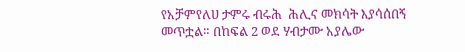የአቻምየለሀ ታምሩ ብሩሕ  ሕሊና መክሳት እያሳሰበኝ መጥቷል። በከፍል 2 ወደ ሃብታሙ አያሌው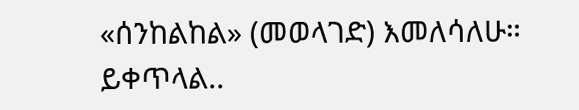«ሰንከልከል» (መወላገድ) እመለሳለሁ። ይቀጥላል..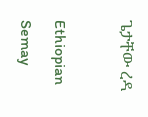ጌታቸው ረዳ

Ethiopian Semay